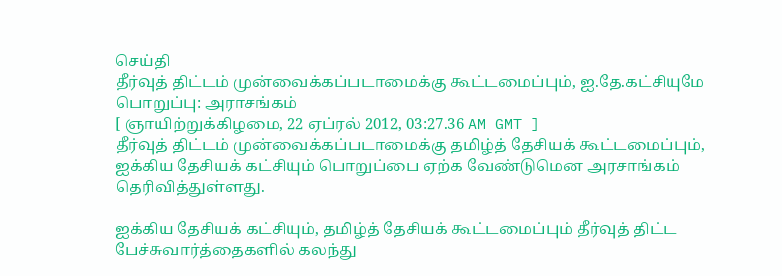செய்தி
தீர்வுத் திட்டம் முன்வைக்கப்படாமைக்கு கூட்டமைப்பும், ஐ.தே.கட்சியுமே பொறுப்பு: அராசங்கம்
[ ஞாயிற்றுக்கிழமை, 22 ஏப்ரல் 2012, 03:27.36 AM GMT ]
தீர்வுத் திட்டம் முன்வைக்கப்படாமைக்கு தமிழ்த் தேசியக் கூட்டமைப்பும், ஐக்கிய தேசியக் கட்சியும் பொறுப்பை ஏற்க வேண்டுமென அரசாங்கம் தெரிவித்துள்ளது.

ஐக்கிய தேசியக் கட்சியும், தமிழ்த் தேசியக் கூட்டமைப்பும் தீர்வுத் திட்ட பேச்சுவார்த்தைகளில் கலந்து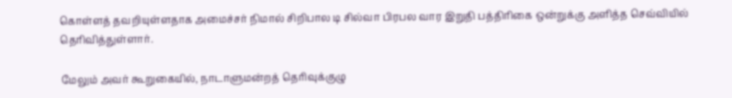கொள்ளத் தவறியுள்ளதாக அமைச்சர் நிமால் சிறிபால டி சில்வா பிரபல வார இறுதி பத்திரிகை ஒன்றுக்கு அளித்த செவ்வியில் தெரிவித்துள்ளார்.

மேலும் அவர் கூறுகையில், நாடாளுமன்றத் தெரிவுக்குழு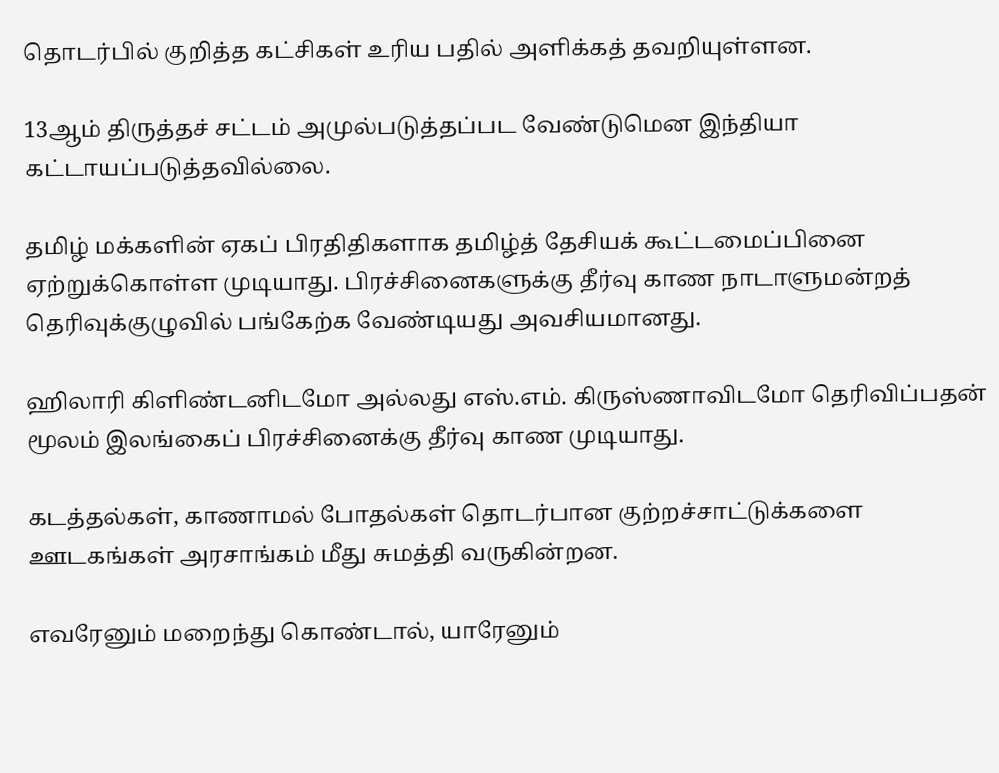தொடர்பில் குறித்த கட்சிகள் உரிய பதில் அளிக்கத் தவறியுள்ளன.

13ஆம் திருத்தச் சட்டம் அமுல்படுத்தப்பட வேண்டுமென இந்தியா கட்டாயப்படுத்தவில்லை.

தமிழ் மக்களின் ஏகப் பிரதிதிகளாக தமிழ்த் தேசியக் கூட்டமைப்பினை ஏற்றுக்கொள்ள முடியாது. பிரச்சினைகளுக்கு தீர்வு காண நாடாளுமன்றத் தெரிவுக்குழுவில் பங்கேற்க வேண்டியது அவசியமானது.

ஹிலாரி கிளிண்டனிடமோ அல்லது எஸ்.எம். கிருஸ்ணாவிடமோ தெரிவிப்பதன் மூலம் இலங்கைப் பிரச்சினைக்கு தீர்வு காண முடியாது.

கடத்தல்கள், காணாமல் போதல்கள் தொடர்பான குற்றச்சாட்டுக்களை ஊடகங்கள் அரசாங்கம் மீது சுமத்தி வருகின்றன.

எவரேனும் மறைந்து கொண்டால், யாரேனும்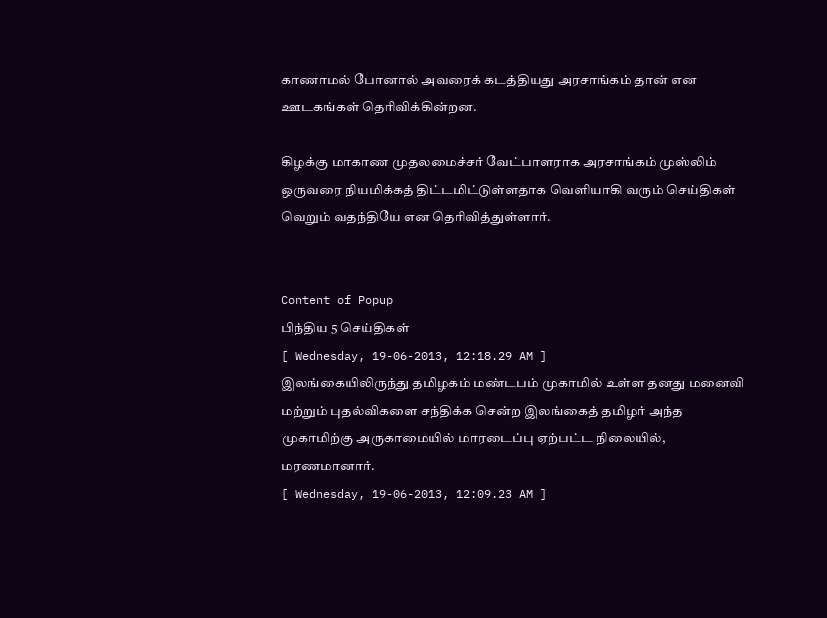காணாமல் போனால் அவரைக் கடத்தியது அரசாங்கம் தான் என ஊடகங்கள் தெரிவிக்கின்றன.

கிழக்கு மாகாண முதலமைச்சர் வேட்பாளராக அரசாங்கம் முஸ்லிம் ஒருவரை நியமிக்கத் திட்டமிட்டுள்ளதாக வெளியாகி வரும் செய்திகள் வெறும் வதந்தியே என தெரிவித்துள்ளார்.


Content of Popup
பிந்திய 5 செய்திகள்
[ Wednesday, 19-06-2013, 12:18.29 AM ]
இலங்கையிலிருந்து தமிழகம் மண்டபம் முகாமில் உள்ள தனது மனைவி மற்றும் புதல்விகளை சந்திக்க சென்ற இலங்கைத் தமிழர் அந்த முகாமிற்கு அருகாமையில் மாரடைப்பு ஏற்பட்ட நிலையில், மரணமானார்.
[ Wednesday, 19-06-2013, 12:09.23 AM ]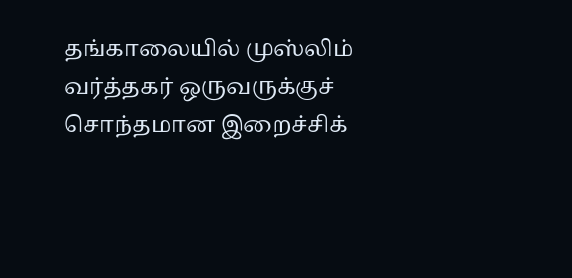தங்காலையில் முஸ்லிம் வர்த்தகர் ஒருவருக்குச் சொந்தமான இறைச்சிக்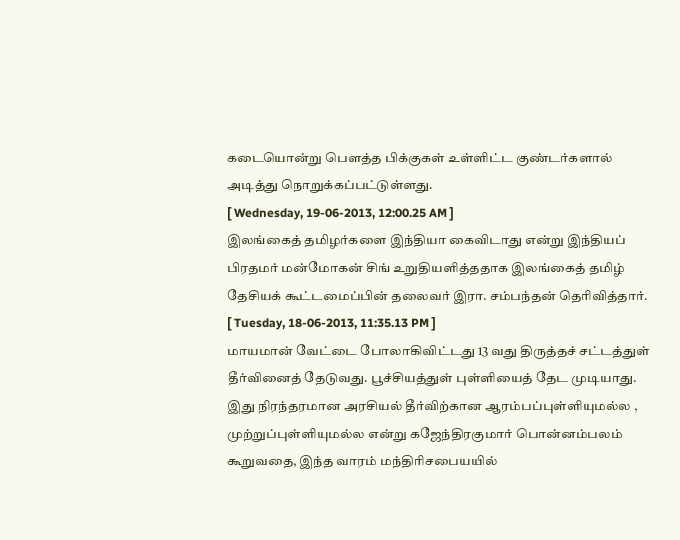கடையொன்று பௌத்த பிக்குகள் உள்ளிட்ட குண்டர்களால் அடித்து நொறுக்கப்பட்டுள்ளது.
[ Wednesday, 19-06-2013, 12:00.25 AM ]
இலங்கைத் தமிழர்களை இந்தியா கைவிடாது என்று இந்தியப் பிரதமர் மன்மோகன் சிங் உறுதியளித்ததாக இலங்கைத் தமிழ் தேசியக் கூட்டமைப்பின் தலைவர் இரா. சம்பந்தன் தெரிவித்தார்.
[ Tuesday, 18-06-2013, 11:35.13 PM ]
மாயமான் வேட்டை போலாகிவிட்டது 13 வது திருத்தச் சட்டத்துள் தீர்வினைத் தேடுவது. பூச்சியத்துள் புள்ளியைத் தேட முடியாது. இது நிரந்தரமான அரசியல் தீர்விற்கான ஆரம்பப்புள்ளியுமல்ல , முற்றுப்புள்ளியுமல்ல என்று கஜேந்திரகுமார் பொன்னம்பலம் கூறுவதை, இந்த வாரம் மந்திரிசபையயில்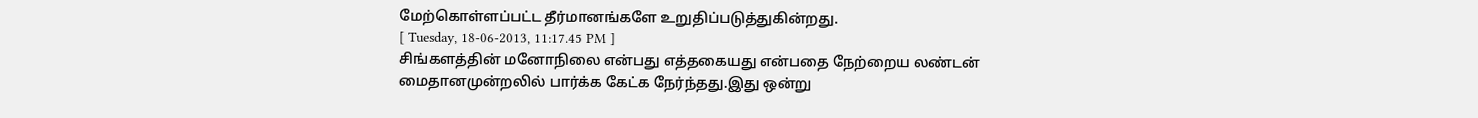மேற்கொள்ளப்பட்ட தீர்மானங்களே உறுதிப்படுத்துகின்றது.
[ Tuesday, 18-06-2013, 11:17.45 PM ]
சிங்களத்தின் மனோநிலை என்பது எத்தகையது என்பதை நேற்றைய லண்டன் மைதானமுன்றலில் பார்க்க கேட்க நேர்ந்தது.இது ஒன்று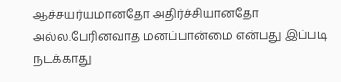ஆச்சயர்யமானதோ அதிர்ச்சியானதோ அல்ல.பேரினவாத மனப்பான்மை என்பது இப்படி நடக்காது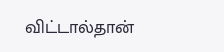விட்டால்தான்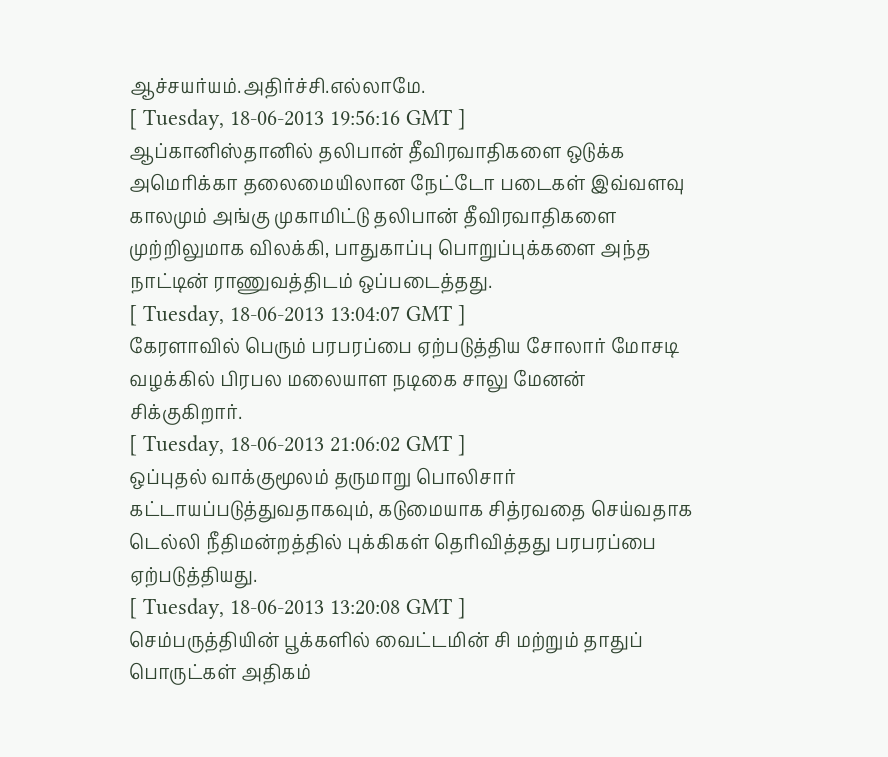ஆச்சயர்யம்.அதிர்ச்சி.எல்லாமே.
[ Tuesday, 18-06-2013 19:56:16 GMT ]
ஆப்கானிஸ்தானில் தலிபான் தீவிரவாதிகளை ஒடுக்க அமெரிக்கா தலைமையிலான நேட்டோ படைகள் இவ்வளவு காலமும் அங்கு முகாமிட்டு தலிபான் தீவிரவாதிகளை முற்றிலுமாக விலக்கி, பாதுகாப்பு பொறுப்புக்களை அந்த நாட்டின் ராணுவத்திடம் ஒப்படைத்தது.
[ Tuesday, 18-06-2013 13:04:07 GMT ]
கேரளாவில் பெரும் பரபரப்பை ஏற்படுத்திய சோலார் மோசடி வழக்கில் பிரபல மலையாள நடிகை சாலு மேனன் சிக்குகிறார்.
[ Tuesday, 18-06-2013 21:06:02 GMT ]
ஒப்புதல் வாக்குமூலம் தருமாறு பொலிசார் கட்டாயப்படுத்துவதாகவும், கடுமையாக சித்ரவதை செய்வதாக டெல்லி நீதிமன்றத்தில் புக்கிகள் தெரிவித்தது பரபரப்பை ஏற்படுத்தியது.
[ Tuesday, 18-06-2013 13:20:08 GMT ]
செம்பருத்தியின் பூக்களில் வைட்டமின் சி மற்றும் தாதுப் பொருட்கள் அதிகம்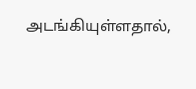அடங்கியுள்ளதால்,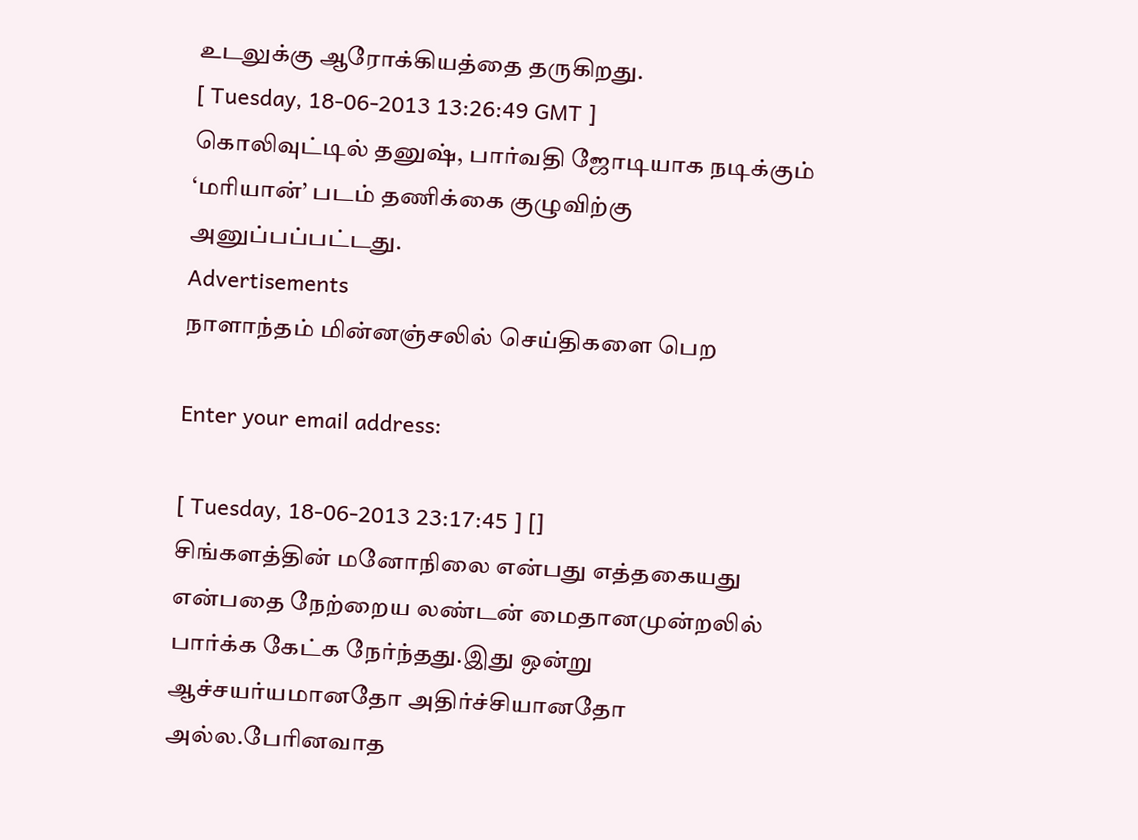உடலுக்கு ஆரோக்கியத்தை தருகிறது.
[ Tuesday, 18-06-2013 13:26:49 GMT ]
கொலிவுட்டில் தனுஷ், பார்வதி ஜோடியாக நடிக்கும் ‘மரியான்’ படம் தணிக்கை குழுவிற்கு அனுப்பப்பட்டது.
Advertisements
நாளாந்தம் மின்னஞ்சலில் செய்திகளை பெற

Enter your email address:

[ Tuesday, 18-06-2013 23:17:45 ] []
சிங்களத்தின் மனோநிலை என்பது எத்தகையது என்பதை நேற்றைய லண்டன் மைதானமுன்றலில் பார்க்க கேட்க நேர்ந்தது.இது ஒன்று ஆச்சயர்யமானதோ அதிர்ச்சியானதோ அல்ல.பேரினவாத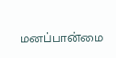மனப்பான்மை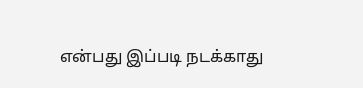என்பது இப்படி நடக்காது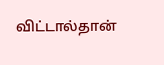விட்டால்தான்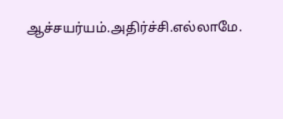ஆச்சயர்யம்.அதிர்ச்சி.எல்லாமே.